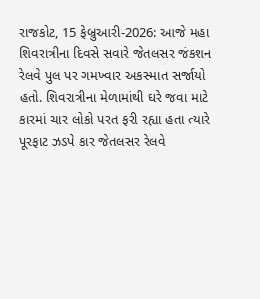રાજકોટ, 15 ફેબ્રુઆરી-2026: આજે મહા શિવરાત્રીના દિવસે સવારે જેતલસર જંકશન રેલવે પુલ પર ગમખ્વાર અકસ્માત સર્જાયો હતો. શિવરાત્રીના મેળામાંથી ઘરે જવા માટે કારમાં ચાર લોકો પરત ફરી રહ્યા હતા ત્યારે પૂરફાટ ઝડપે કાર જેતલસર રેલવે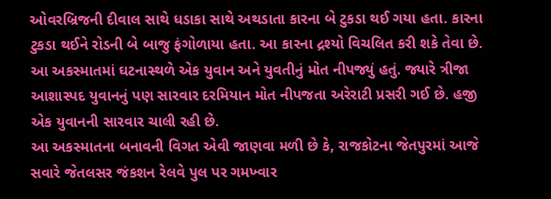ઓવરબ્રિજની દીવાલ સાથે ધડાકા સાથે અથડાતા કારના બે ટુકડા થઈ ગયા હતા. કારના ટુકડા થઈને રોડની બે બાજુ ફંગોળાયા હતા. આ કારના દ્રશ્યો વિચલિત કરી શકે તેવા છે. આ અકસ્માતમાં ઘટનાસ્થળે એક યુવાન અને યુવતીનું મોત નીપજ્યું હતું. જ્યારે ત્રીજા આશાસ્પદ યુવાનનું પણ સારવાર દરમિયાન મોત નીપજતા અરેરાટી પ્રસરી ગઈ છે. હજી એક યુવાનની સારવાર ચાલી રહી છે.
આ અકસ્માતના બનાવની વિગત એવી જાણવા મળી છે કે, રાજકોટના જેતપુરમાં આજે સવારે જેતલસર જંકશન રેલવે પુલ પર ગમખ્વાર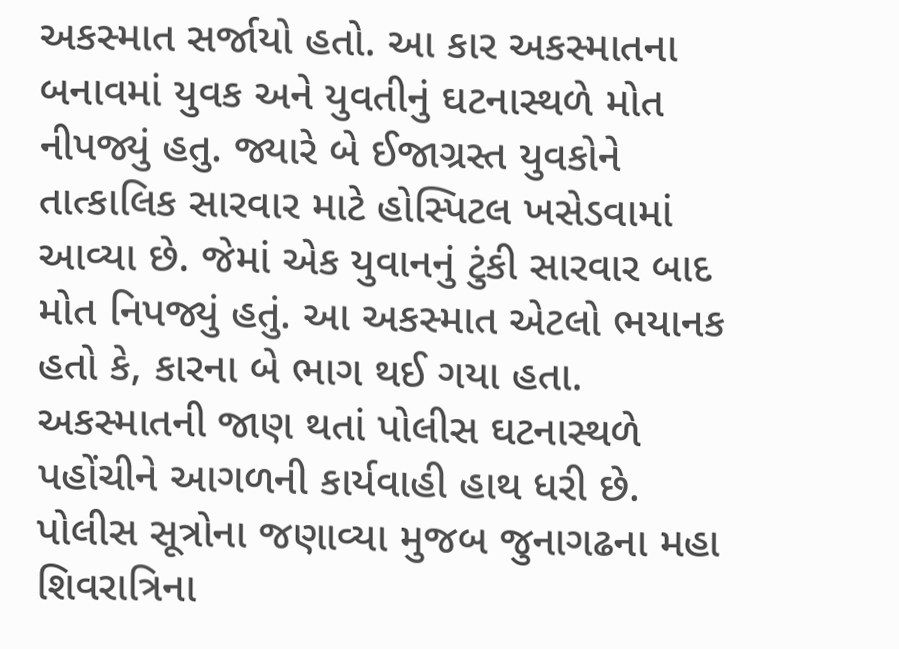અકસ્માત સર્જાયો હતો. આ કાર અકસ્માતના બનાવમાં યુવક અને યુવતીનું ઘટનાસ્થળે મોત નીપજ્યું હતુ. જ્યારે બે ઈજાગ્રસ્ત યુવકોને તાત્કાલિક સારવાર માટે હોસ્પિટલ ખસેડવામાં આવ્યા છે. જેમાં એક યુવાનનું ટુંકી સારવાર બાદ મોત નિપજ્યું હતું. આ અકસ્માત એટલો ભયાનક હતો કે, કારના બે ભાગ થઈ ગયા હતા. અકસ્માતની જાણ થતાં પોલીસ ઘટનાસ્થળે પહોંચીને આગળની કાર્યવાહી હાથ ધરી છે.
પોલીસ સૂત્રોના જણાવ્યા મુજબ જુનાગઢના મહા શિવરાત્રિના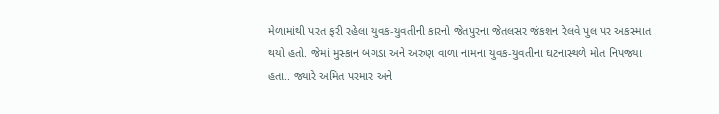મેળામાંથી પરત ફરી રહેલા યુવક-યુવતીની કારનો જેતપુરના જેતલસર જંકશન રેલવે પુલ પર અકસ્માત થયો હતો. જેમાં મુસ્કાન બગડા અને અરુણ વાળા નામના યુવક-યુવતીના ઘટનાસ્થળે મોત નિપજ્યા હતા.. જ્યારે અમિત પરમાર અને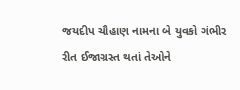જયદીપ ચૌહાણ નામના બે યુવકો ગંભીર રીત ઈજાગ્રસ્ત થતાં તેઓને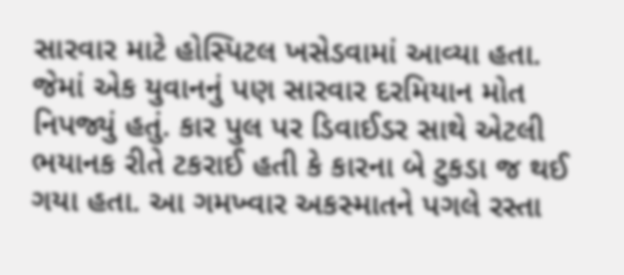સારવાર માટે હોસ્પિટલ ખસેડવામાં આવ્યા હતા. જેમાં એક યુવાનનું પણ સારવાર દરમિયાન મોત નિપજ્યું હતું. કાર પુલ પર ડિવાઈડર સાથે એટલી ભયાનક રીતે ટકરાઈ હતી કે કારના બે ટુકડા જ થઈ ગયા હતા. આ ગમખ્વાર અકસ્માતને પગલે રસ્તા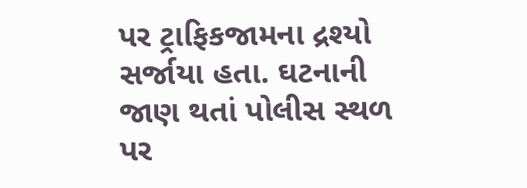પર ટ્રાફિકજામના દ્રશ્યો સર્જાયા હતા. ઘટનાની જાણ થતાં પોલીસ સ્થળ પર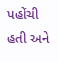પહોંચી હતી અને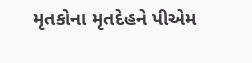મૃતકોના મૃતદેહને પીએમ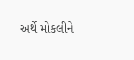અર્થે મોકલીને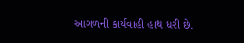આગળની કાર્યવાહી હાથ ધરી છે.